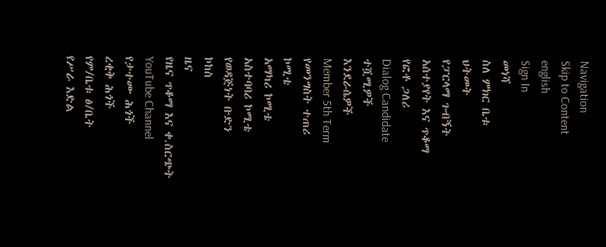Navigation
Skip to Content
english
Sign In
መነሻ
ስለ ምክር ቤቱ
ህትመት
የፓርላማ ጉብኝት
አሰተያየት እና ጥቆማ
የፎቶ ጋለሪ
Dialog Candidate
ተሿሚዎች
እንደራሴዎች
Member 5th Term
የመንግስት ተጠሪ
ኮሚቴ
አማካሪ ኮሚቴ
አስተባባሪ ኮሚቴ
የወዳጅነት ቡድን
ኮከስ
ዜና
የዜና ጥቆማ እና ቀ.ስርጭት
YouTube Channel
የታተሙ ሕጎች
ረቂቅ ሕጎች
የም/ቤቱ ፅ/ቤት
የሥራ እድል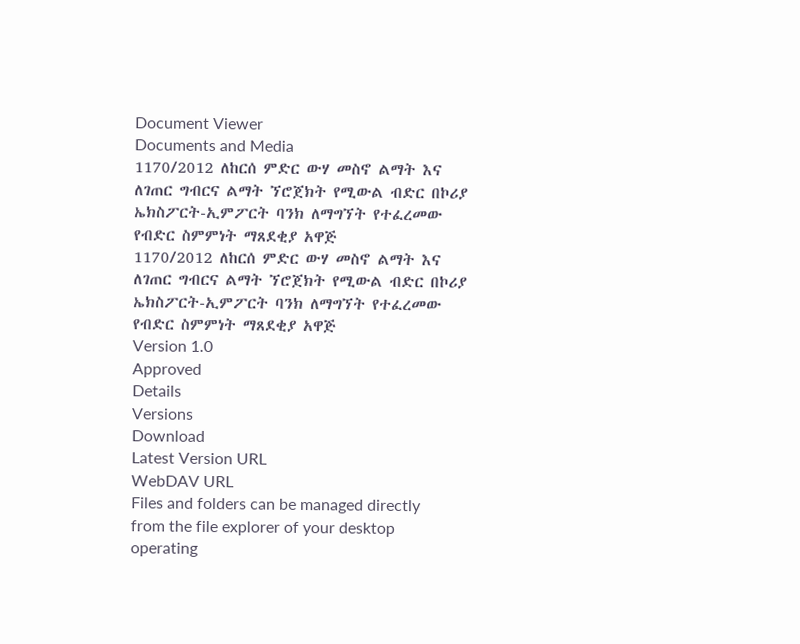Document Viewer
Documents and Media
1170/2012 ለከርሰ ምድር ውሃ መስኖ ልማት እና ለገጠር ግብርና ልማት ኘሮጀክት የሚውል ብድር በኮሪያ ኤክስፖርት-ኢምፖርት ባንክ ለማግኘት የተፈረመው የብድር ስምምነት ማጸደቂያ አዋጅ
1170/2012 ለከርሰ ምድር ውሃ መስኖ ልማት እና ለገጠር ግብርና ልማት ኘሮጀክት የሚውል ብድር በኮሪያ ኤክስፖርት-ኢምፖርት ባንክ ለማግኘት የተፈረመው የብድር ስምምነት ማጸደቂያ አዋጅ
Version 1.0
Approved
Details
Versions
Download
Latest Version URL
WebDAV URL
Files and folders can be managed directly from the file explorer of your desktop operating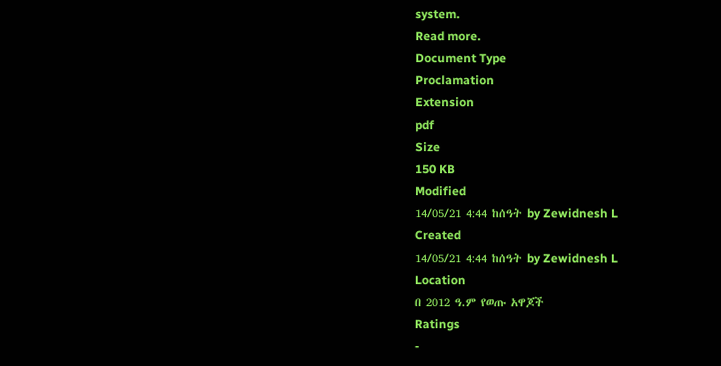system.
Read more.
Document Type
Proclamation
Extension
pdf
Size
150 KB
Modified
14/05/21 4:44 ከሰዓት by Zewidnesh L
Created
14/05/21 4:44 ከሰዓት by Zewidnesh L
Location
በ 2012 ዓ.ም የወጡ አዋጆች
Ratings
-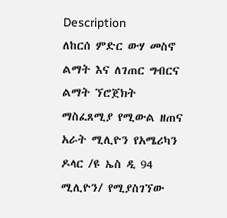Description
ለከርሰ ምድር ውሃ መስኖ ልማት እና ለገጠር ግብርና ልማት ኘሮጀክት ማስፈጸሚያ የሚውል ዘጠና አራት ሚሊዮን የአሜሪካን ዶላር /ዩ ኤስ ዲ 94 ሚሊዮን/ የሚያስገኘው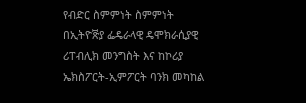የብድር ስምምነት ስምምነት በኢትዮꬭያ ፌዴራላዊ ዴሞክራሲያዊ ሪፐብሊክ መንግስት እና ከኮሪያ ኤክስፖርት-ኢምፖርት ባንክ መካከል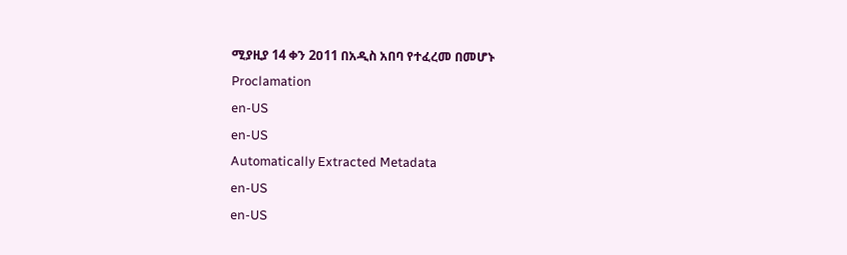ሚያዚያ 14 ቀን 2ዐ11 በአዲስ አበባ የተፈረመ በመሆኑ
Proclamation
en-US
en-US
Automatically Extracted Metadata
en-US
en-US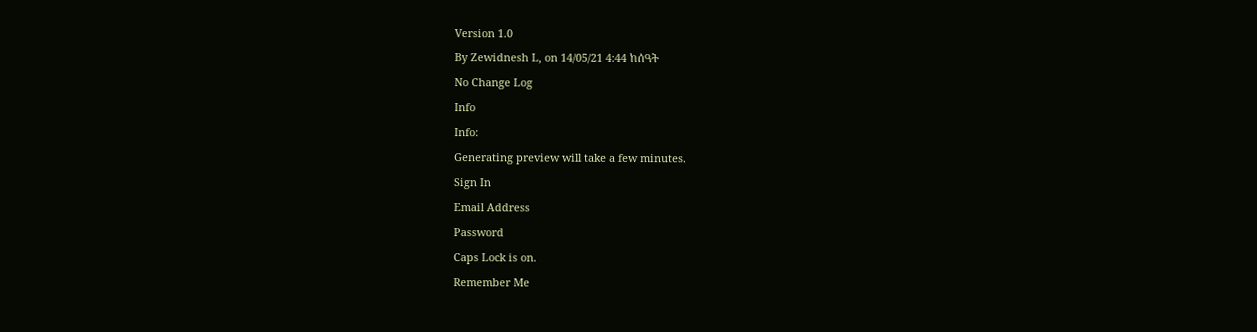Version 1.0
By Zewidnesh L, on 14/05/21 4:44 ከሰዓት
No Change Log
Info
Info:
Generating preview will take a few minutes.
Sign In
Email Address
Password
Caps Lock is on.
Remember Me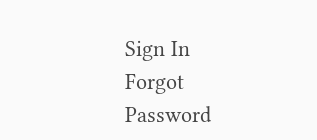Sign In
Forgot Password